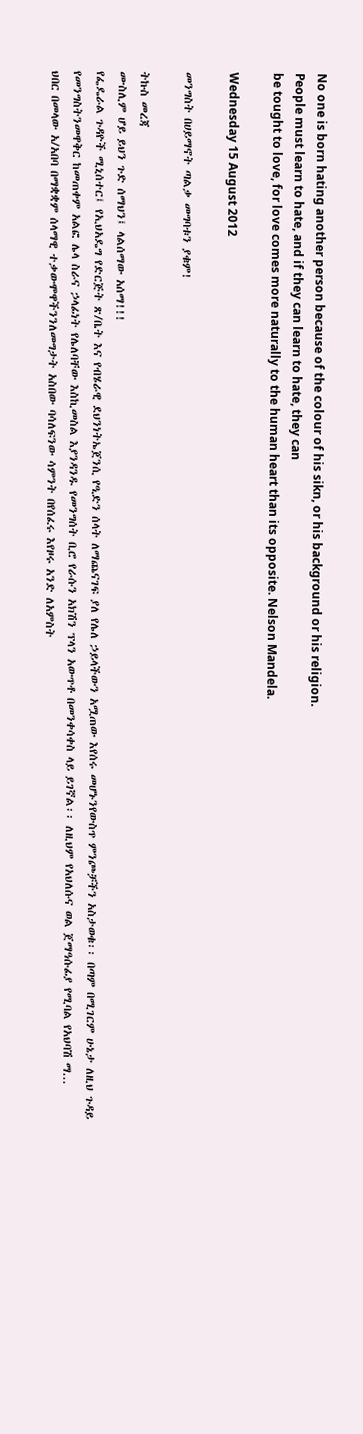No one is born hating another person because of the colour of his sikn, or his background or his religion.
People must learn to hate, and if they can learn to hate, they can
be tought to love, for love comes more naturally to the human heart than its opposite. Nelson Mandela.

Wednesday 15 August 2012

መንግስት በሀይማኖት ጣልቃ መግባቱን ያቁም!

ትኩስ መረጃ
ሙስሊም ሆይ ይህን ጉድ ሰማህን፤ ላልሰማው አሰማ!!!
የፌዴራል ጉዳዮች ሚኒሰተር፤ የኢህአዴግ የድርጅት ጽ/ቤት እና የብሄራዊ ደህንነትኤጀንሲ የዒድን ሰላት ለማጨናገፍ ያለ የሌለ ኃይላችውን አሟጠው እየሰሩ መሆኑንየውስጥ ምንጮቻችን አስታወቁ፡፡ በጣም በሚገርም ሁኔታ ለዚህ ጉዳይ የመንግስትንመዋቅር ከመጠቀም አልፎ ሌላ ስራና ኃላፊነት የሌለባቸው እስኪመስል እያንዳንዱ የመንግሰት ቢሮ የራሱን አክሽን ፕላን አውጥቶ በመንቀሳቀስ ላይ ይገኛል፡፡ ለዚህም የአህለሱና ወል ጀማዓሱፊያ የሚባል የአህባሽ ማ...
ህበር በመላው አ/አበባ በማቋቋም ሰላማዊ ተቃውሞዋችንንለመግታት አስበው ባሳለፍንው ሳምንት በየሰፈሩ እየዞሩ አንድ ለአምስት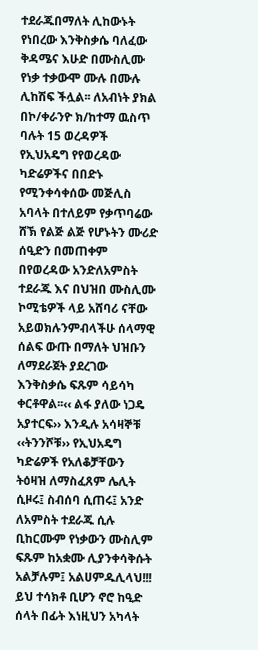ተደራጁበማለት ሊከውኑት የነበረው እንቅስቃሴ ባለፈው ቅዳሜና እሁድ በሙስሊሙ የነቃ ተቃውሞ ሙሉ በሙሉ ሊከሽፍ ችሏል፡፡ ለአብነት ያክል በኮ/ቀራንዮ ክ/ከተማ ዉስጥ ባሉት 15 ወረዳዎች የኢህአዴግ የየወረዳው ካድሬዎችና በበድኑ የሚንቀሳቀሰው መጅሊስ አባላት በተለይም የቃጥባሬው ሸኽ የልጅ ልጅ የሆኑትን ሙሪድ ሰዒድን በመጠቀም በየወረዳው አንድለአምስት ተደራጁ እና በህዝበ ሙስሊሙ ኮሚቴዎች ላይ አሸባሪ ናቸው አይወክሉንምብላችሁ ሰላማዊ ሰልፍ ውጡ በማለት ህዝቡን ለማደራጀት ያደረገው እንቅስቃሴ ፍጹም ሳይሳካ ቀርቶዋል፡፡‹‹ ልፋ ያለው ነጋዴ አያተርፍ›› እንዲሉ አሳዛኞቹ ‹‹ትንንሾቹ›› የኢህአዴግ ካድሬዎች የአለቆቻቸውን ትዕዛዝ ለማስፈጸም ሌሊት ሲዞሩ፤ ስብሰባ ሲጠሩ፤ አንድ ለአምስት ተደራጁ ሲሉ ቢከርሙም የነቃውን ሙስሊም ፍጹም ከአቋሙ ሊያንቀሳቅሱት አልቻሉም፤ አልሀምዱሊላህ!!! ይህ ተሳክቶ ቢሆን ኖሮ ከዒድ ሰላት በፊት እነዚህን አካላት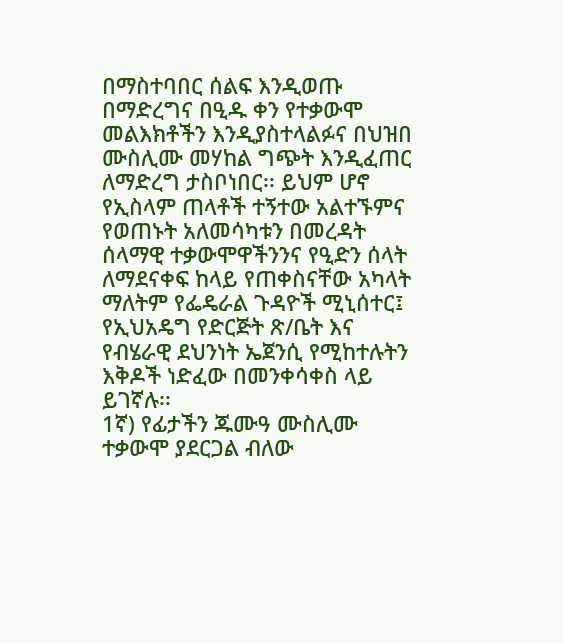በማስተባበር ሰልፍ እንዲወጡ በማድረግና በዒዱ ቀን የተቃውሞ መልእክቶችን እንዲያስተላልፉና በህዝበ ሙስሊሙ መሃከል ግጭት እንዲፈጠር ለማድረግ ታስቦነበር፡፡ ይህም ሆኖ የኢስላም ጠላቶች ተኝተው አልተኙምና የወጠኑት አለመሳካቱን በመረዳት ሰላማዊ ተቃውሞዋችንንና የዒድን ሰላት ለማደናቀፍ ከላይ የጠቀስናቸው አካላት ማለትም የፌዴራል ጉዳዮች ሚኒሰተር፤ የኢህአዴግ የድርጅት ጽ/ቤት እና የብሄራዊ ደህንነት ኤጀንሲ የሚከተሉትን እቅዶች ነድፈው በመንቀሳቀስ ላይ ይገኛሉ፡፡
1ኛ) የፊታችን ጁሙዓ ሙስሊሙ ተቃውሞ ያደርጋል ብለው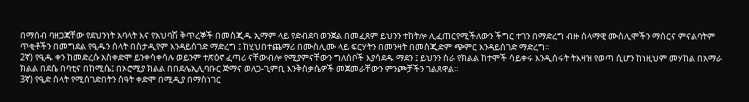በማሰብ ባዘጋጃቸው የደህንነት አባላት እና የአህባሽ ቅጥረኞች በመስጂዱ ኢማም ላይ የድብደባ ወንጀል በመፈጸም ይህንን ተከትሎ ሊፈጠርየሚችለውን ችግር ተገን በማድረግ ብዙ ሰላማዊ ሙስሊሞችን ማሰርና ምናልባትም ጥቂቶችን በመግደል የዒዱን ሰላት በስታዲየም እንዳይሰገድ ማድረግ ፤ ከሂህበተጨማሪ በሙስሊሙ ላይ ፍርሃትን በመንዛት በመስጂድም ጭምር እንዳይሰገድ ማድረግ፡፡
2ኛ) የዒዱ ቀን ከመድረሱ አስቀድሞ ይንቀሳቀሳሉ ወይንም ተጽዕኖ ፈጣሪ ናቸውብሎ የሚያምናቸውን ግለሰቦች እያሳደዱ ማደን ፤ ይህንን ስራ የክልል ከተሞች ሳይቀሩ እንዲሰሩት ትእዛዝ የወጣ ሲሆን ከነዚህም መሃከል በአማራ ክልል በደሴ በባቲና በከሚሴ፤ በኦሮሚያ ክልል በበደሌኢሊባቡር ጅማና ወለጋ-ጊምቢ እንቅስቃሴዎች መጀመራቸውን ምንጮቻችን ገልጸዋል፡፡
3ኛ) የዒድ ሰላት የሚሰገድበትን ሰዓት ቀድሞ በሚዲያ በማስነገር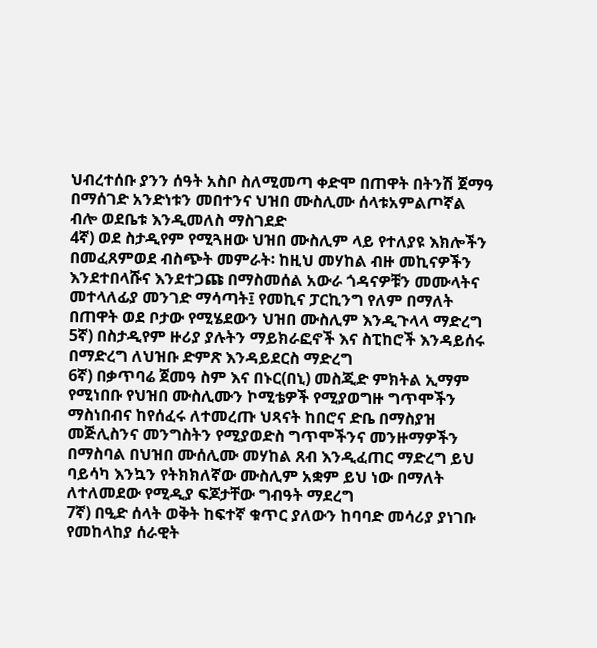ህብረተሰቡ ያንን ሰዓት አስቦ ስለሚመጣ ቀድሞ በጠዋት በትንሽ ጀማዓ በማሰገድ አንድነቱን መበተንና ህዝበ ሙስሊሙ ሰላቱአምልጦኛል ብሎ ወደቤቱ እንዲመለስ ማስገደድ
4ኛ) ወደ ስታዲየም የሚጓዘው ህዝበ ሙስሊም ላይ የተለያዩ እክሎችን በመፈጸምወደ ብስጭት መምራት፡ ከዚህ መሃከል ብዙ መኪናዎችን እንደተበላሹና እንደተጋጩ በማስመሰል አውራ ጎዳናዎቹን መሙላትና መተላለፊያ መንገድ ማሳጣት፤ የመኪና ፓርኪንግ የለም በማለት በጠዋት ወደ ቦታው የሚሄደውን ህዝበ ሙስሊም እንዲጉላላ ማድረግ
5ኛ) በስታዲየም ዙሪያ ያሉትን ማይክራፎኖች እና ስፒከሮች እንዳይሰሩ በማድረግ ለህዝቡ ድምጽ እንዳይደርስ ማድረግ
6ኛ) በቃጥባሬ ጀመዓ ስም እና በኑር(በኒ) መስጂድ ምክትል ኢማም የሚነበቡ የህዝበ ሙስሊሙን ኮሚቴዎች የሚያወግዙ ግጥሞችን ማስነበብና ከየሰፈሩ ለተመረጡ ህጻናት ከበሮና ድቤ በማስያዝ መጅሊስንና መንግስትን የሚያወድስ ግጥሞችንና መንዙማዎችን በማስባል በህዝበ ሙሰሊሙ መሃከል ጸብ እንዲፈጠር ማድረግ ይህ ባይሳካ እንኳን የትክክለኛው ሙስሊም አቋም ይህ ነው በማለት ለተለመደው የሚዲያ ፍጆታቸው ግብዓት ማደረግ
7ኛ) በዒድ ሰላት ወቅት ከፍተኛ ቁጥር ያለውን ከባባድ መሳሪያ ያነገቡ የመከላከያ ሰራዊት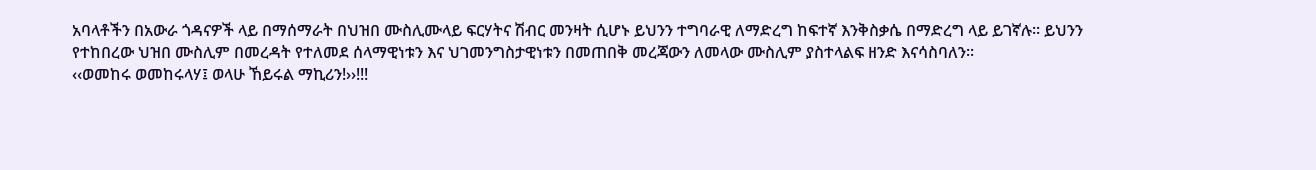አባላቶችን በአውራ ጎዳናዎች ላይ በማሰማራት በህዝበ ሙስሊሙላይ ፍርሃትና ሽብር መንዛት ሲሆኑ ይህንን ተግባራዊ ለማድረግ ከፍተኛ እንቅስቃሴ በማድረግ ላይ ይገኛሉ፡፡ ይህንን የተከበረው ህዝበ ሙስሊም በመረዳት የተለመደ ሰላማዊነቱን እና ህገመንግስታዊነቱን በመጠበቅ መረጃውን ለመላው ሙስሊም ያስተላልፍ ዘንድ እናሳስባለን፡፡
‹‹ወመከሩ ወመከሩላሃ፤ ወላሁ ኸይሩል ማኪሪን!››!!!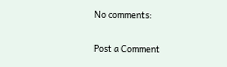No comments:

Post a Comment